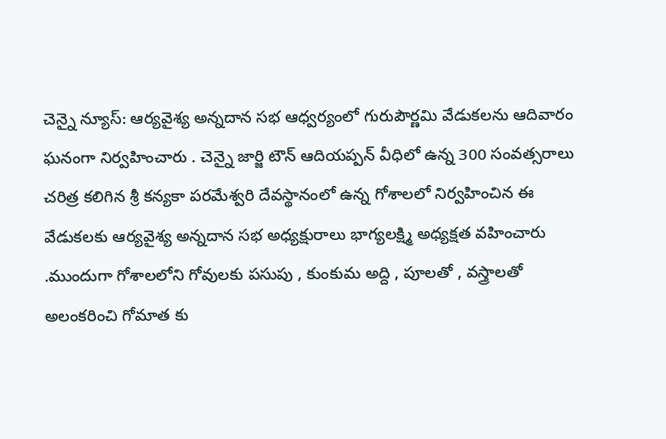చెన్నై న్యూస్: ఆర్యవైశ్య అన్నదాన సభ ఆధ్వర్యంలో గురుపౌర్ణమి వేడుకలను ఆదివారం ఘనంగా నిర్వహించారు . చెన్నై జార్జి టౌన్ ఆదియప్పన్ వీధిలో ఉన్న 300 సంవత్సరాలు చరిత్ర కలిగిన శ్రీ కన్యకా పరమేశ్వరి దేవస్థానంలో ఉన్న గోశాలలో నిర్వహించిన ఈ వేడుకలకు ఆర్యవైశ్య అన్నదాన సభ అధ్యక్షురాలు భాగ్యలక్ష్మి అధ్యక్షత వహించారు .ముందుగా గోశాలలోని గోవులకు పసుపు , కుంకుమ అద్ది , పూలతో , వస్త్రాలతో అలంకరించి గోమాత కు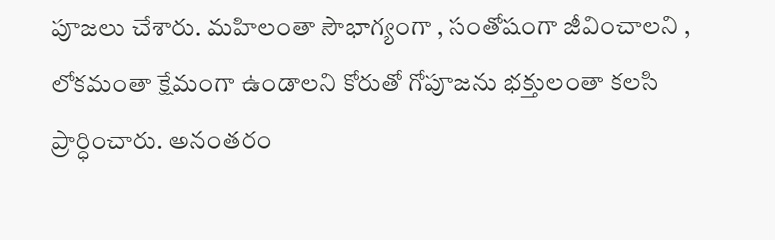పూజలు చేశారు. మహిలంతా సౌభాగ్యంగా , సంతోషంగా జీవించాలని , లోకమంతా క్షేమంగా ఉండాలని కోరుతో గోపూజను భక్తులంతా కలసి ప్రార్ధించారు. అనంతరం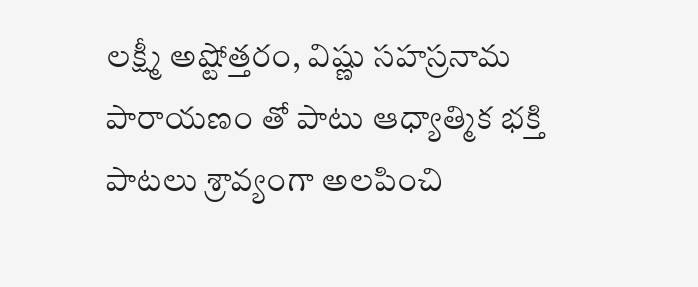లక్ష్మీ అష్టోత్తరం, విష్ణు సహస్రనామ పారాయణం తో పాటు ఆధ్యాత్మిక భక్తి పాటలు శ్రావ్యంగా అలపించి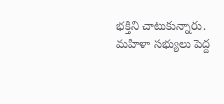భక్తిని చాటుకున్నారు. మహిళా సభ్యులు పెద్ద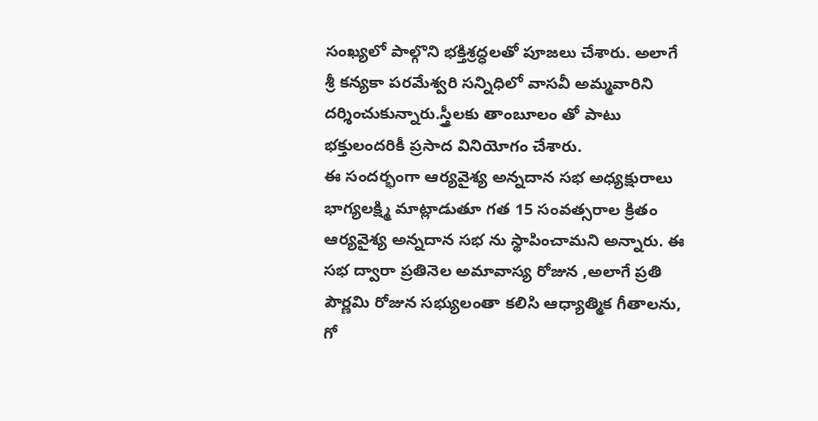సంఖ్యలో పాల్గొని భక్తిశ్రద్ధలతో పూజలు చేశారు. అలాగే శ్రీ కన్యకా పరమేశ్వరి సన్నిధిలో వాసవీ అమ్మవారిని దర్శించుకున్నారు.స్త్రీలకు తాంబూలం తో పాటు భక్తులందరికీ ప్రసాద వినియోగం చేశారు.
ఈ సందర్భంగా ఆర్యవైశ్య అన్నదాన సభ అధ్యక్షురాలు భాగ్యలక్ష్మి మాట్లాడుతూ గత 15 సంవత్సరాల క్రితం ఆర్యవైశ్య అన్నదాన సభ ను స్థాపించామని అన్నారు. ఈ సభ ద్వారా ప్రతినెల అమావాస్య రోజున ,అలాగే ప్రతి పౌర్ణమి రోజున సభ్యులంతా కలిసి ఆధ్యాత్మిక గీతాలను, గో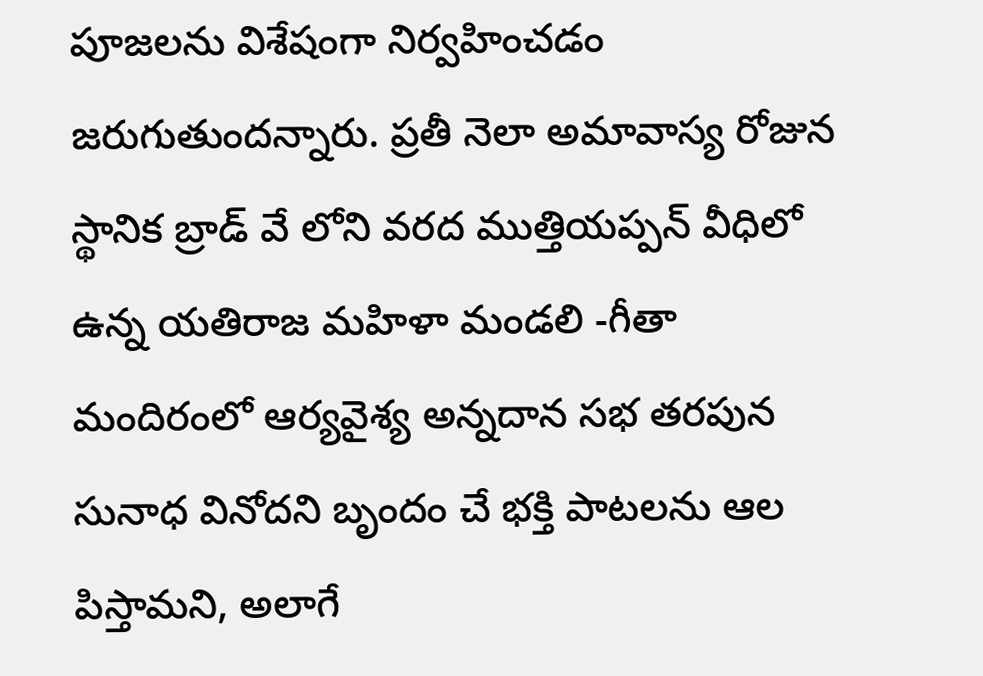పూజలను విశేషంగా నిర్వహించడం జరుగుతుందన్నారు. ప్రతీ నెలా అమావాస్య రోజున స్థానిక బ్రాడ్ వే లోని వరద ముత్తియప్పన్ వీధిలో ఉన్న యతిరాజ మహిళా మండలి -గీతా మందిరంలో ఆర్యవైశ్య అన్నదాన సభ తరపున సునాధ వినోదని బృందం చే భక్తి పాటలను ఆల పిస్తామని, అలాగే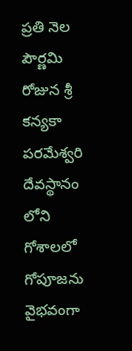ప్రతి నెల పౌర్ణమి రోజున శ్రీ కన్యకా పరమేశ్వరి దేవస్థానం లోని గోశాలలో గోపూజను వైభవంగా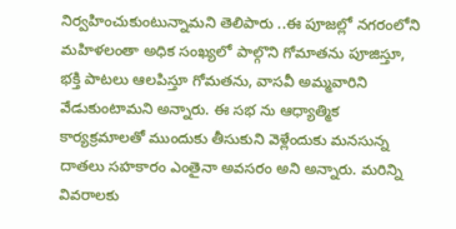నిర్వహించుకుంటున్నామని తెలిపారు ..ఈ పూజల్లో నగరంలోని మహిళలంతా అధిక సంఖ్యలో పాల్గొని గోమాతను పూజిస్తూ, భక్తి పాటలు ఆలపిస్తూ గోమతను, వాసవీ అమ్మవారిని వేడుకుంటామని అన్నారు. ఈ సభ ను ఆధ్యాత్మిక కార్యక్రమాలతో ముందుకు తీసుకుని వెళ్లేందుకు మనసున్న దాతలు సహకారం ఎంతైనా అవసరం అని అన్నారు. మరిన్ని వివరాలకు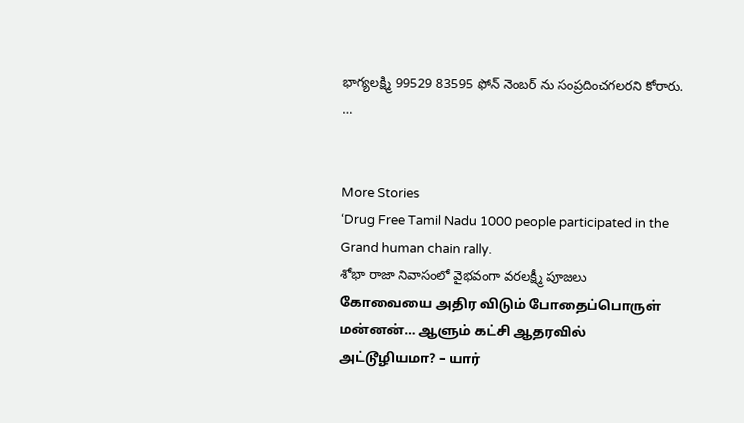భాగ్యలక్ష్మి 99529 83595 ఫోన్ నెంబర్ ను సంప్రదించగలరని కోరారు.
…


More Stories
‘Drug Free Tamil Nadu 1000 people participated in the Grand human chain rally.
శోభా రాజా నివాసంలో వైభవంగా వరలక్ష్మీ పూజలు
கோவையை அதிர விடும் போதைப்பொருள் மன்னன்… ஆளும் கட்சி ஆதரவில் அட்டூழியமா? – யார்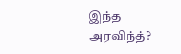இந்த அரவிந்த்?